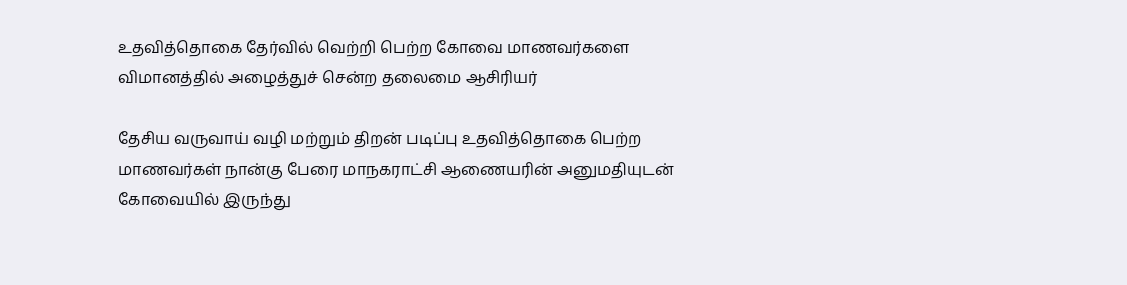உதவித்தொகை தேர்வில் வெற்றி பெற்ற கோவை மாணவர்களை விமானத்தில் அழைத்துச் சென்ற தலைமை ஆசிரியர்

தேசிய வருவாய் வழி மற்றும் திறன் படிப்பு உதவித்தொகை பெற்ற மாணவர்கள் நான்கு பேரை மாநகராட்சி ஆணையரின் அனுமதியுடன் கோவையில் இருந்து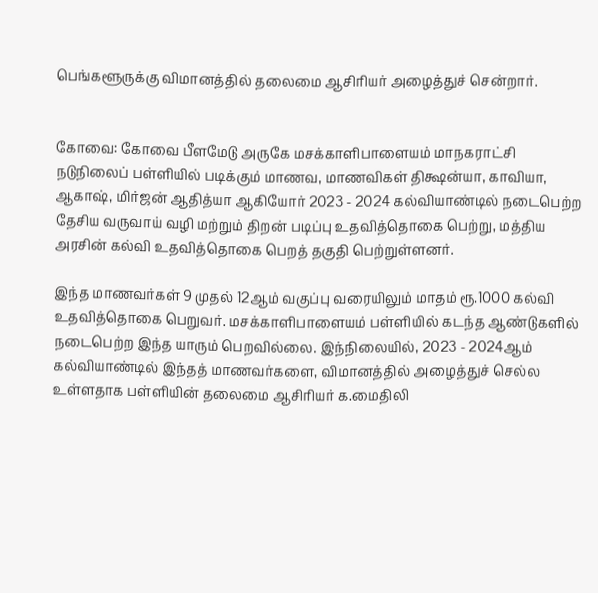பெங்களூருக்கு விமானத்தில் தலைமை ஆசிரியர் அழைத்துச் சென்றார்.


கோவை: கோவை பீளமேடு அருகே மசக்காளிபாளையம் மாநகராட்சி நடுநிலைப் பள்ளியில் படிக்கும் மாணவ, மாணவிகள் திக்ஷன்யா, காவியா, ஆகாஷ், மிர்ஜன் ஆதித்யா ஆகியோர் 2023 - 2024 கல்வியாண்டில் நடைபெற்ற தேசிய வருவாய் வழி மற்றும் திறன் படிப்பு உதவித்தொகை பெற்று, மத்திய அரசின் கல்வி உதவித்தொகை பெறத் தகுதி பெற்றுள்ளனர்.

இந்த மாணவர்கள் 9 முதல் 12ஆம் வகுப்பு வரையிலும் மாதம் ரூ.1000 கல்வி உதவித்தொகை பெறுவர். மசக்காளிபாளையம் பள்ளியில் கடந்த ஆண்டுகளில் நடைபெற்ற இந்த யாரும் பெறவில்லை. இந்நிலையில், 2023 - 2024ஆம் கல்வியாண்டில் இந்தத் மாணவர்களை, விமானத்தில் அழைத்துச் செல்ல உள்ளதாக பள்ளியின் தலைமை ஆசிரியர் க.மைதிலி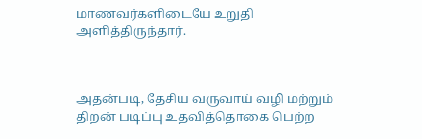மாணவர்களிடையே உறுதி அளித்திருந்தார்.



அதன்படி, தேசிய வருவாய் வழி மற்றும் திறன் படிப்பு உதவித்தொகை பெற்ற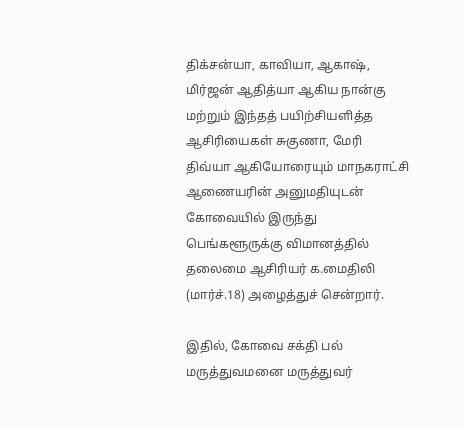திக்சன்யா, காவியா, ஆகாஷ், மிர்ஜன் ஆதித்யா ஆகிய நான்கு மற்றும் இந்தத் பயிற்சியளித்த ஆசிரியைகள் சுகுணா, மேரி திவ்யா ஆகியோரையும் மாநகராட்சி ஆணையரின் அனுமதியுடன் கோவையில் இருந்து பெங்களூருக்கு விமானத்தில் தலைமை ஆசிரியர் க.மைதிலி (மார்ச்.18) அழைத்துச் சென்றார்.

இதில், கோவை சக்தி பல் மருத்துவமனை மருத்துவர்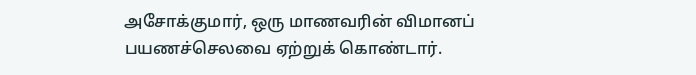அசோக்குமார், ஒரு மாணவரின் விமானப் பயணச்செலவை ஏற்றுக் கொண்டார்.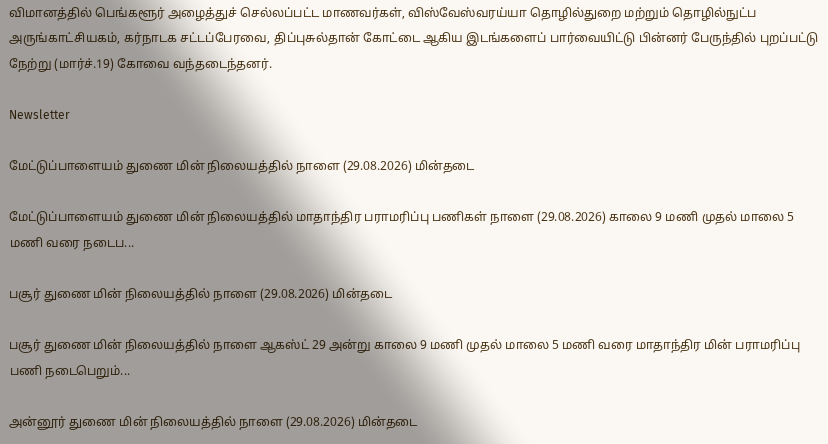விமானத்தில் பெங்களூர் அழைத்துச் செல்லப்பட்ட மாணவர்கள், விஸ்வேஸ்வரய்யா தொழில்துறை மற்றும் தொழில்நுட்ப அருங்காட்சியகம், கர்நாடக சட்டப்பேரவை, திப்புசுல்தான் கோட்டை ஆகிய இடங்களைப் பார்வையிட்டு பின்னர் பேருந்தில் புறப்பட்டு நேற்று (மார்ச்.19) கோவை வந்தடைந்தனர்.

Newsletter

மேட்டுப்பாளையம் துணை மின் நிலையத்தில் நாளை (29.08.2026) மின்தடை

மேட்டுப்பாளையம் துணை மின் நிலையத்தில் மாதாந்திர பராமரிப்பு பணிகள் நாளை (29.08.2026) காலை 9 மணி முதல் மாலை 5 மணி வரை நடைப...

பசூர் துணை மின் நிலையத்தில் நாளை (29.08.2026) மின்தடை

பசூர் துணை மின் நிலையத்தில் நாளை ஆகஸ்ட் 29 அன்று காலை 9 மணி முதல் மாலை 5 மணி வரை மாதாந்திர மின் பராமரிப்பு பணி நடைபெறும்...

அன்னூர் துணை மின் நிலையத்தில் நாளை (29.08.2026) மின்தடை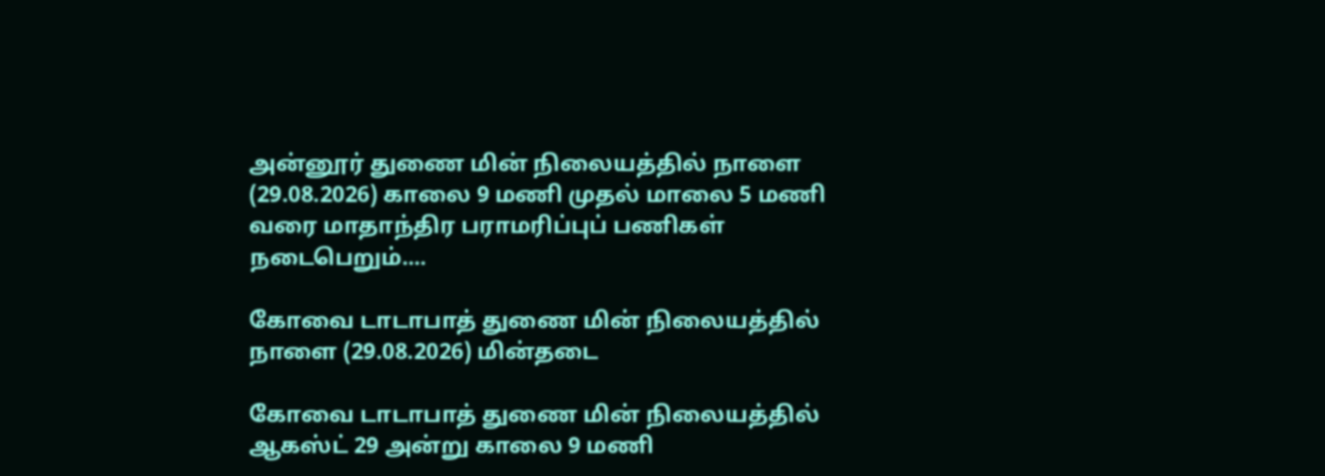அன்னூர் துணை மின் நிலையத்தில் நாளை (29.08.2026) காலை 9 மணி முதல் மாலை 5 மணி வரை மாதாந்திர பராமரிப்புப் பணிகள் நடைபெறும்....

கோவை டாடாபாத் துணை மின் நிலையத்தில் நாளை (29.08.2026) மின்தடை

கோவை டாடாபாத் துணை மின் நிலையத்தில் ஆகஸ்ட் 29 அன்று காலை 9 மணி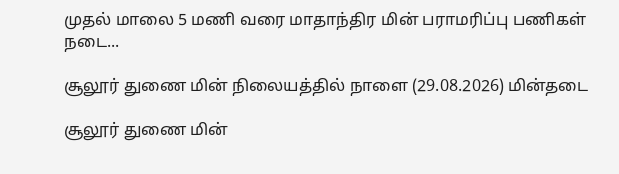முதல் மாலை 5 மணி வரை மாதாந்திர மின் பராமரிப்பு பணிகள் நடை...

சூலூர் துணை மின் நிலையத்தில் நாளை (29.08.2026) மின்தடை

சூலூர் துணை மின்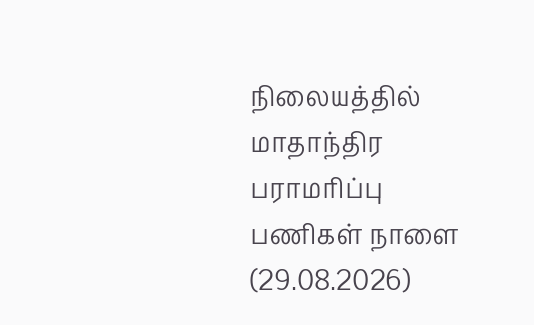நிலையத்தில் மாதாந்திர பராமரிப்பு பணிகள் நாளை (29.08.2026)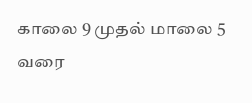காலை 9 முதல் மாலை 5 வரை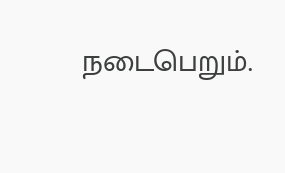நடைபெறும்.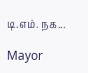டி.எம். நக...

Mayor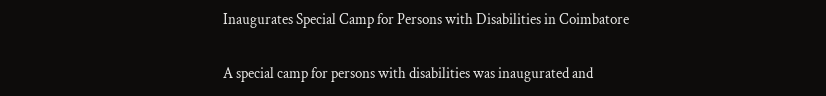Inaugurates Special Camp for Persons with Disabilities in Coimbatore

A special camp for persons with disabilities was inaugurated and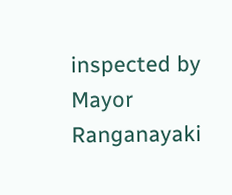inspected by Mayor Ranganayaki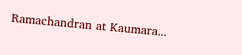Ramachandran at Kaumara...